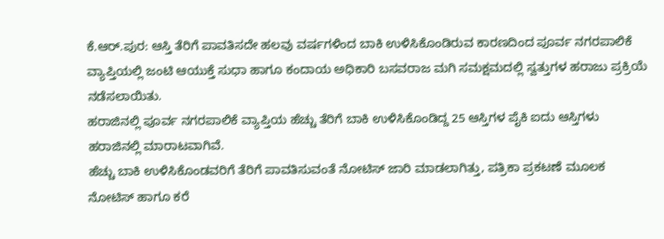ಕೆ.ಆರ್.ಪುರ: ಆಸ್ತಿ ತೆರಿಗೆ ಪಾವತಿಸದೇ ಹಲವು ವರ್ಷಗಳಿಂದ ಬಾಕಿ ಉಳಿಸಿಕೊಂಡಿರುವ ಕಾರಣದಿಂದ ಪೂರ್ವ ನಗರಪಾಲಿಕೆ ವ್ಯಾಪ್ತಿಯಲ್ಲಿ ಜಂಟಿ ಆಯುಕ್ತೆ ಸುಧಾ ಹಾಗೂ ಕಂದಾಯ ಅಧಿಕಾರಿ ಬಸವರಾಜ ಮಗಿ ಸಮಕ್ಷಮದಲ್ಲಿ ಸ್ವತ್ತುಗಳ ಹರಾಜು ಪ್ರಕ್ರಿಯೆ ನಡೆಸಲಾಯಿತು.
ಹರಾಜಿನಲ್ಲಿ ಪೂರ್ವ ನಗರಪಾಲಿಕೆ ವ್ಯಾಪ್ತಿಯ ಹೆಚ್ಚು ತೆರಿಗೆ ಬಾಕಿ ಉಳಿಸಿಕೊಂಡಿದ್ದ 25 ಆಸ್ತಿಗಳ ಪೈಕಿ ಐದು ಆಸ್ತಿಗಳು ಹರಾಜಿನಲ್ಲಿ ಮಾರಾಟವಾಗಿವೆ.
ಹೆಚ್ಚು ಬಾಕಿ ಉಳಿಸಿಕೊಂಡವರಿಗೆ ತೆರಿಗೆ ಪಾವತಿಸುವಂತೆ ನೋಟಿಸ್ ಜಾರಿ ಮಾಡಲಾಗಿತ್ತು, ಪತ್ರಿಕಾ ಪ್ರಕಟಣೆ ಮೂಲಕ ನೋಟಿಸ್ ಹಾಗೂ ಕರೆ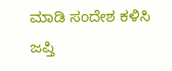ಮಾಡಿ ಸಂದೇಶ ಕಳಿಸಿ ಜಪ್ತಿ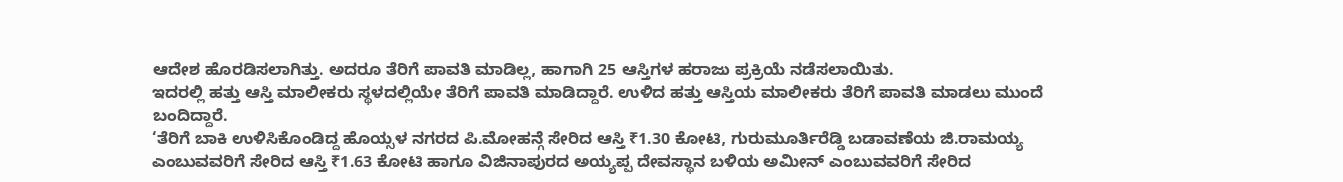ಆದೇಶ ಹೊರಡಿಸಲಾಗಿತ್ತು. ಅದರೂ ತೆರಿಗೆ ಪಾವತಿ ಮಾಡಿಲ್ಲ, ಹಾಗಾಗಿ 25 ಆಸ್ತಿಗಳ ಹರಾಜು ಪ್ರಕ್ರಿಯೆ ನಡೆಸಲಾಯಿತು.
ಇದರಲ್ಲಿ ಹತ್ತು ಆಸ್ತಿ ಮಾಲೀಕರು ಸ್ಥಳದಲ್ಲಿಯೇ ತೆರಿಗೆ ಪಾವತಿ ಮಾಡಿದ್ದಾರೆ. ಉಳಿದ ಹತ್ತು ಆಸ್ತಿಯ ಮಾಲೀಕರು ತೆರಿಗೆ ಪಾವತಿ ಮಾಡಲು ಮುಂದೆ ಬಂದಿದ್ದಾರೆ.
‘ತೆರಿಗೆ ಬಾಕಿ ಉಳಿಸಿಕೊಂಡಿದ್ದ ಹೊಯ್ಸಳ ನಗರದ ಪಿ.ಮೋಹನ್ಗೆ ಸೇರಿದ ಆಸ್ತಿ ₹1.30 ಕೋಟಿ, ಗುರುಮೂರ್ತಿರೆಡ್ಡಿ ಬಡಾವಣೆಯ ಜಿ.ರಾಮಯ್ಯ ಎಂಬುವವರಿಗೆ ಸೇರಿದ ಆಸ್ತಿ ₹1.63 ಕೋಟಿ ಹಾಗೂ ವಿಜಿನಾಪುರದ ಅಯ್ಯಪ್ಪ ದೇವಸ್ಥಾನ ಬಳಿಯ ಅಮೀನ್ ಎಂಬುವವರಿಗೆ ಸೇರಿದ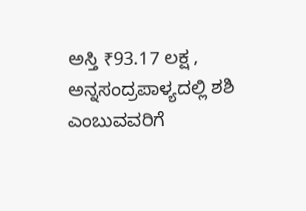ಅಸ್ತಿ ₹93.17 ಲಕ್ಷ , ಅನ್ನಸಂದ್ರಪಾಳ್ಯದಲ್ಲಿ ಶಶಿ ಎಂಬುವವರಿಗೆ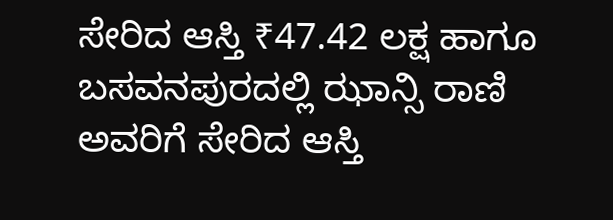ಸೇರಿದ ಆಸ್ತಿ ₹47.42 ಲಕ್ಷ ಹಾಗೂ ಬಸವನಪುರದಲ್ಲಿ ಝಾನ್ಸಿ ರಾಣಿ ಅವರಿಗೆ ಸೇರಿದ ಆಸ್ತಿ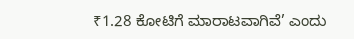₹1.28 ಕೋಟಿಗೆ ಮಾರಾಟವಾಗಿವೆ’ ಎಂದು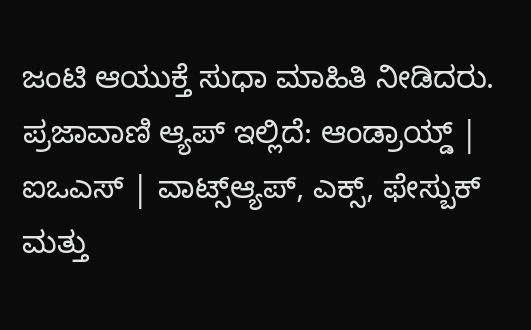ಜಂಟಿ ಆಯುಕ್ತೆ ಸುಧಾ ಮಾಹಿತಿ ನೀಡಿದರು.
ಪ್ರಜಾವಾಣಿ ಆ್ಯಪ್ ಇಲ್ಲಿದೆ: ಆಂಡ್ರಾಯ್ಡ್ | ಐಒಎಸ್ | ವಾಟ್ಸ್ಆ್ಯಪ್, ಎಕ್ಸ್, ಫೇಸ್ಬುಕ್ ಮತ್ತು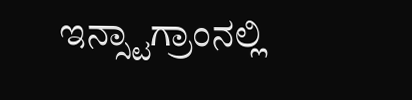ಇನ್ಸ್ಟಾಗ್ರಾಂನಲ್ಲಿ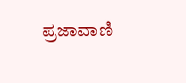ಪ್ರಜಾವಾಣಿ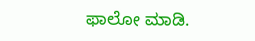ಫಾಲೋ ಮಾಡಿ.